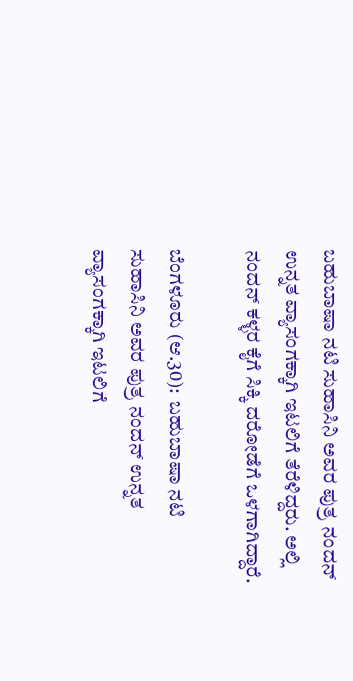ಬಹುಬಾಷಾ ನಟಿ ಸುಹಾಸಿನಿ ಅವರ ಪುತ್ರ ನಂದನ್ ಉನ್ನತ ವ್ಯಾಸಂಗಕ್ಕಾಗಿ ಇಟಲಿಗೆ ತೆರೆಳಿದ್ದರು. ಅಲ್ಲಿ ನಂದನ್ ಕಳ್ಳರ ಕೈಗೆ ಸಿಕ್ಕಿ ದರೋಡೆಗೆ ಒಳಗಾಗಿದ್ದಾರೆ.

ಬೆಂಗಳೂರು (ಆ.30):  ಬಹುಬಾಷಾ ನಟಿ ಸುಹಾಸಿನಿ ಅವರ ಪುತ್ರ ನಂದನ್ ಉನ್ನತ ವ್ಯಾಸಂಗಕ್ಕಾಗಿ ಇಟಲಿಗೆ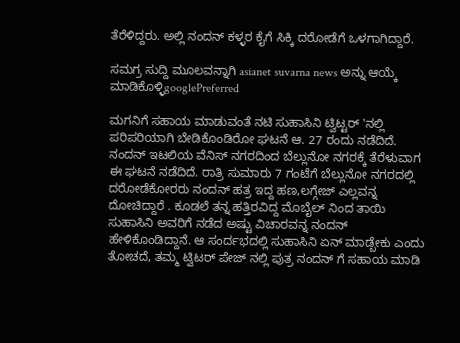ತೆರೆಳಿದ್ದರು. ಅಲ್ಲಿ ನಂದನ್ ಕಳ್ಳರ ಕೈಗೆ ಸಿಕ್ಕಿ ದರೋಡೆಗೆ ಒಳಗಾಗಿದ್ದಾರೆ.

ಸಮಗ್ರ ಸುದ್ದಿ ಮೂಲವನ್ನಾಗಿ asianet suvarna news ಅನ್ನು ಆಯ್ಕೆ ಮಾಡಿಕೊಳ್ಳಿgooglePreferred

ಮಗನಿಗೆ ಸಹಾಯ ಮಾಡುವಂತೆ ನಟಿ ಸುಹಾಸಿನಿ ಟ್ವಿಟ್ಟರ್ 'ನಲ್ಲಿ ಪರಿಪರಿಯಾಗಿ ಬೇಡಿಕೊಂಡಿರೋ ಘಟನೆ ಆ. 27 ರಂದು ನಡೆದಿದೆ. ನಂದನ್ ಇಟಲಿಯ ವೆನಿಸ್ ನಗರದಿಂದ ಬೆಲ್ಲುನೋ ನಗರಕ್ಕೆ ತೆರೆಳುವಾಗ ಈ ಘಟನೆ ನಡೆದಿದೆ. ರಾತ್ರಿ ಸುಮಾರು 7 ಗಂಟೆಗೆ ಬೆಲ್ಲುನೋ ನಗರದಲ್ಲಿ ದರೋಡೆಕೋರರು ನಂದನ್ ಹತ್ರ ಇದ್ದ ಹಣ,ಲಗ್ಗೇಜ್ ಎಲ್ಲವನ್ನ ದೋಚಿದ್ದಾರೆ . ಕೂಡಲೆ ತನ್ನ ಹತ್ತಿರವಿದ್ದ ಮೊಬೈಲ್ ನಿಂದ ತಾಯಿ ಸುಹಾಸಿನಿ ಅವರಿಗೆ ನಡೆದ ಅಷ್ಟು ವಿಚಾರವನ್ನ ನಂದನ್ ಹೇಳಿಕೊಂಡಿದ್ದಾನೆ. ಆ ಸಂರ್ದಭದಲ್ಲಿ ಸುಹಾಸಿನಿ ಏನ್ ಮಾಡ್ಬೇಕು ಎಂದು ತೋಚದೆ, ತಮ್ಮ ಟ್ವಿಟರ್ ಪೇಜ್ ನಲ್ಲಿ ಪುತ್ರ ನಂದನ್ ಗೆ ಸಹಾಯ ಮಾಡಿ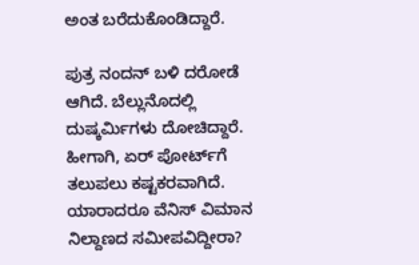ಅಂತ ಬರೆದುಕೊಂಡಿದ್ದಾರೆ.

ಪುತ್ರ ನಂದನ್ ಬಳಿ ದರೋಡೆ ಆಗಿದೆ. ಬೆಲ್ಲುನೊದಲ್ಲಿ ದುಷ್ಕರ್ಮಿಗಳು ದೋಚಿದ್ದಾರೆ. ಹೀಗಾಗಿ, ಏರ್ ಪೋರ್ಟ್‌ಗೆ ತಲುಪಲು ಕಷ್ಟಕರವಾಗಿದೆ. ಯಾರಾದರೂ ವೆನಿಸ್ ವಿಮಾನ ನಿಲ್ದಾಣದ ಸಮೀಪವಿದ್ದೀರಾ?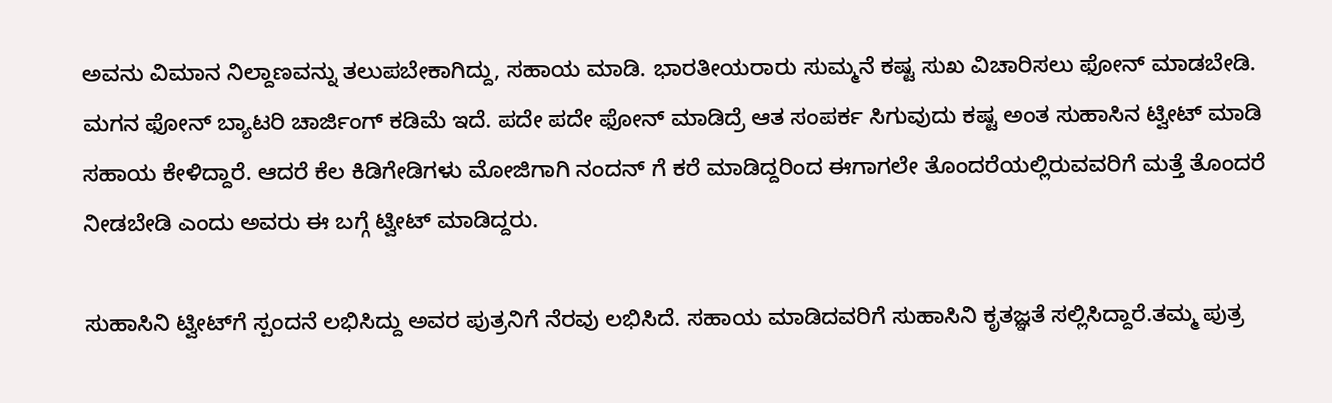ಅವನು ವಿಮಾನ ನಿಲ್ದಾಣವನ್ನು ತಲುಪಬೇಕಾಗಿದ್ದು, ಸಹಾಯ ಮಾಡಿ. ಭಾರತೀಯರಾರು ಸುಮ್ಮನೆ ಕಷ್ಟ ಸುಖ ವಿಚಾರಿಸಲು ಫೋನ್ ಮಾಡಬೇಡಿ. ಮಗನ ಫೋನ್ ಬ್ಯಾಟರಿ ಚಾರ್ಜಿಂಗ್ ಕಡಿಮೆ ಇದೆ. ಪದೇ ಪದೇ ಫೋನ್ ಮಾಡಿದ್ರೆ ಆತ ಸಂಪರ್ಕ ಸಿಗುವುದು ಕಷ್ಟ ಅಂತ ಸುಹಾಸಿನ ಟ್ವೀಟ್ ಮಾಡಿ ಸಹಾಯ ಕೇಳಿದ್ದಾರೆ. ಆದರೆ ಕೆಲ ಕಿಡಿಗೇಡಿಗಳು ಮೋಜಿಗಾಗಿ ನಂದನ್ ಗೆ ಕರೆ ಮಾಡಿದ್ದರಿಂದ ಈಗಾಗಲೇ ತೊಂದರೆಯಲ್ಲಿರುವವರಿಗೆ ಮತ್ತೆ ತೊಂದರೆ ನೀಡಬೇಡಿ ಎಂದು ಅವರು ಈ ಬಗ್ಗೆ ಟ್ವೀಟ್ ಮಾಡಿದ್ದರು.

ಸುಹಾಸಿನಿ ಟ್ವೀಟ್‌ಗೆ ಸ್ಪಂದನೆ ಲಭಿಸಿದ್ದು ಅವರ ಪುತ್ರನಿಗೆ ನೆರವು ಲಭಿಸಿದೆ. ಸಹಾಯ ಮಾಡಿದವರಿಗೆ ಸುಹಾಸಿನಿ ಕೃತಜ್ಞತೆ ಸಲ್ಲಿಸಿದ್ದಾರೆ.ತಮ್ಮ ಪುತ್ರ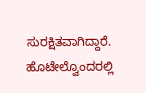ಸುರಕ್ಷಿತವಾಗಿದ್ದಾರೆ. ಹೊಟೇಲ್ವೊಂದರಲ್ಲಿ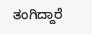ತಂಗಿದ್ದಾರೆ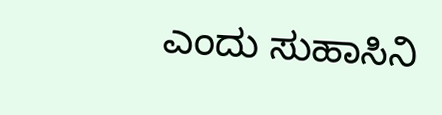ಎಂದು ಸುಹಾಸಿನಿ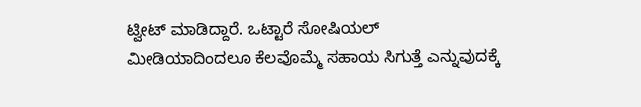ಟ್ವೀಟ್ ಮಾಡಿದ್ದಾರೆ. ಒಟ್ಟಾರೆ ಸೋಷಿಯಲ್ ಮೀಡಿಯಾದಿಂದಲೂ ಕೆಲವೊಮ್ಮೆ ಸಹಾಯ ಸಿಗುತ್ತೆ ಎನ್ನುವುದಕ್ಕೆ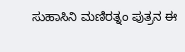ಸುಹಾಸಿನಿ ಮಣಿರತ್ನಂ ಪುತ್ರನ ಈ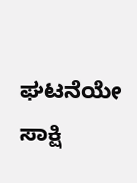ಘಟನೆಯೇ ಸಾಕ್ಷಿ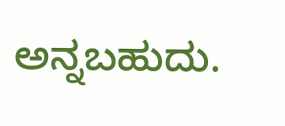ಅನ್ನಬಹುದು.